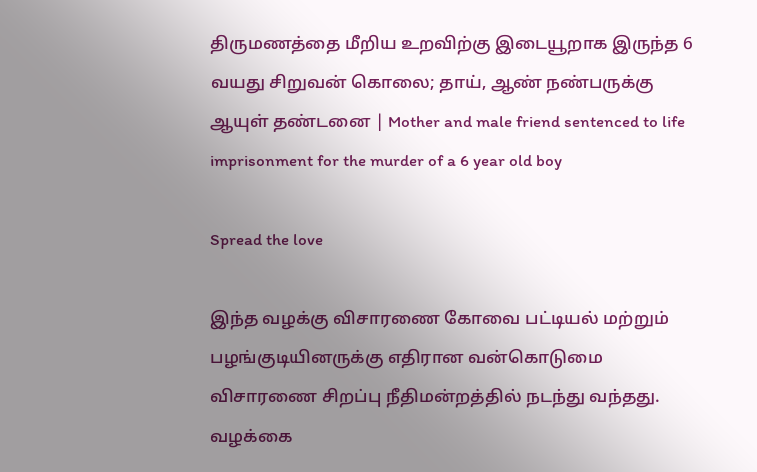திருமணத்தை மீறிய உறவிற்கு இடையூறாக இருந்த 6 வயது சிறுவன் கொலை; தாய், ஆண் நண்பருக்கு ஆயுள் தண்டனை | Mother and male friend sentenced to life imprisonment for the murder of a 6 year old boy

Spread the love

இந்த வழக்கு விசாரணை கோவை பட்டியல் மற்றும் பழங்குடியினருக்கு எதிரான வன்கொடுமை விசாரணை சிறப்பு நீதிமன்றத்தில் நடந்து வந்தது. வழக்கை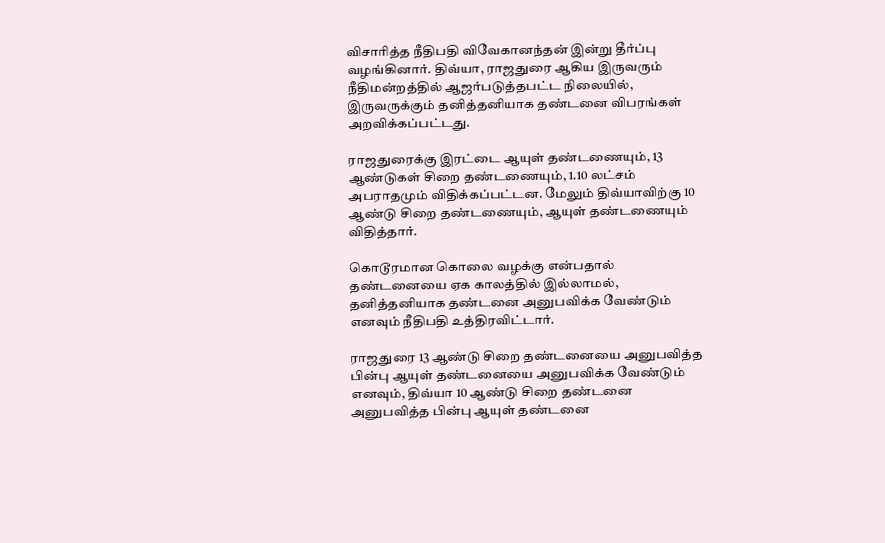விசாரித்த நீதிபதி விவேகானந்தன் இன்று தீர்ப்பு வழங்கினார். திவ்யா, ராஜதுரை ஆகிய இருவரும் நீதிமன்றத்தில் ஆஜர்படுத்தபட்ட நிலையில், இருவருக்கும் தனித்தனியாக தண்டனை விபரங்கள் அறவிக்கப்பட்டது.

ராஜதுரைக்கு இரட்டை ஆயுள் தண்டணையும், 13 ஆண்டுகள் சிறை தண்டணையும், 1.10 லட்சம் அபராதமும் விதிக்கப்பட்டன. மேலும் திவ்யாவிற்கு 10 ஆண்டு சிறை தண்டணையும், ஆயுள் தண்டணையும் விதித்தார்.

கொடூரமான கொலை வழக்கு என்பதால் தண்டனையை ஏக காலத்தில் இல்லாமல், தனித்தனியாக தண்டனை அனுபவிக்க வேண்டும் எனவும் நீதிபதி உத்திரவிட்டார்.

ராஜதுரை 13 ஆண்டு சிறை தண்டனையை அனுபவித்த பின்பு ஆயுள் தண்டனையை அனுபவிக்க வேண்டும் எனவும், திவ்யா 10 ஆண்டு சிறை தண்டனை அனுபவித்த பின்பு ஆயுள் தண்டனை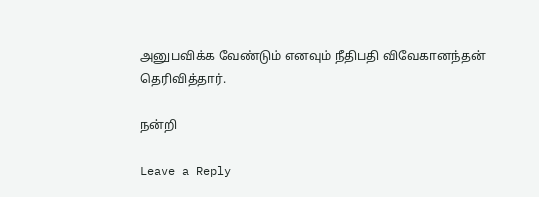அனுபவிக்க வேண்டும் எனவும் நீதிபதி விவேகானந்தன் தெரிவித்தார்.

நன்றி

Leave a Reply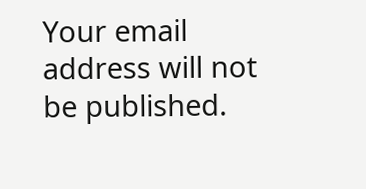Your email address will not be published.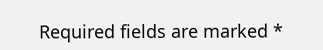Required fields are marked *